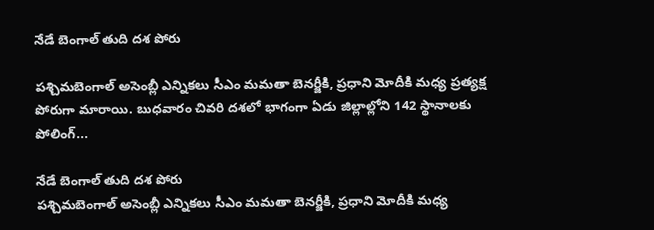నేడే బెంగాల్‌ తుది దశ పోరు

పశ్చిమబెంగాల్‌ అసెంబ్లీ ఎన్నికలు సీఎం మమతా బెనర్జీకి, ప్రధాని మోదీకి మధ్య ప్రత్యక్ష పోరుగా మారాయి. బుధవారం చివరి దశలో భాగంగా ఏడు జిల్లాల్లోని 142 స్థానాలకు పోలింగ్‌...

నేడే బెంగాల్‌ తుది దశ పోరు
పశ్చిమబెంగాల్‌ అసెంబ్లీ ఎన్నికలు సీఎం మమతా బెనర్జీకి, ప్రధాని మోదీకి మధ్య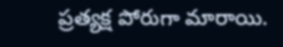ప్రత్యక్ష పోరుగా మారాయి.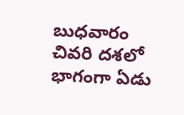బుధవారం చివరి దశలో భాగంగా ఏడు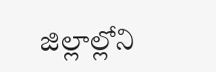జిల్లాల్లోని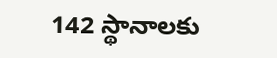142 స్థానాలకు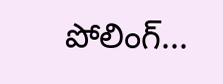పోలింగ్‌...